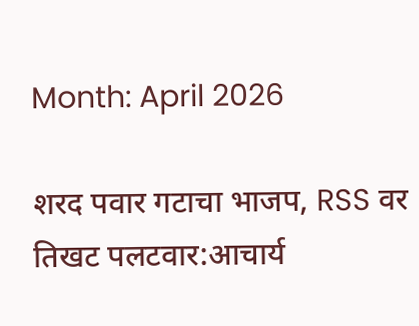Month: April 2026

शरद पवार गटाचा भाजप, RSS वर तिखट पलटवार:आचार्य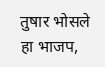तुषार भोसले हा भाजप,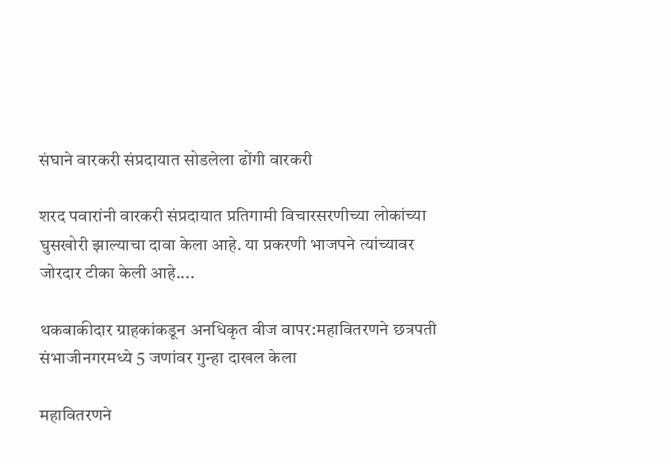संघाने वारकरी संप्रदायात सोडलेला ढोंगी वारकरी

शरद पवारांनी वारकरी संप्रदायात प्रतिगामी विचारसरणीच्या लोकांच्या घुसखोरी झाल्याचा दावा केला आहे. या प्रकरणी भाजपने त्यांच्यावर जोरदार टीका केली आहे....

थकबाकीदार ग्राहकांकडून अनधिकृत वीज वापर:महावितरणने छत्रपती संभाजीनगरमध्ये 5 जणांवर गुन्हा दाखल केला

महावितरणने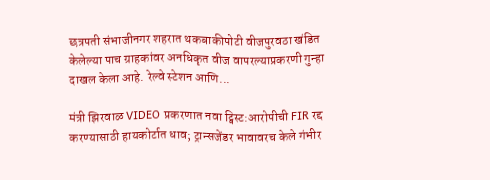छत्रपती संभाजीनगर शहरात थकबाकीपोटी वीजपुरवठा खंडित केलेल्या पाच ग्राहकांवर अनधिकृत वीज वापरल्याप्रकरणी गुन्हा दाखल केला आहे. रेल्वे स्टेशन आणि...

मंत्री झिरवाळ VIDEO प्रकरणात नवा ट्विस्ट:आरोपीची FIR रद्द करण्यासाठी हायकोर्टात धाव; ट्रान्सजेंडर भावावरच केले गंभीर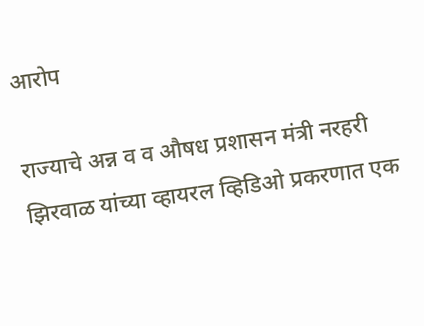आरोप

राज्याचे अन्न व व औषध प्रशासन मंत्री नरहरी झिरवाळ यांच्या व्हायरल व्हिडिओ प्रकरणात एक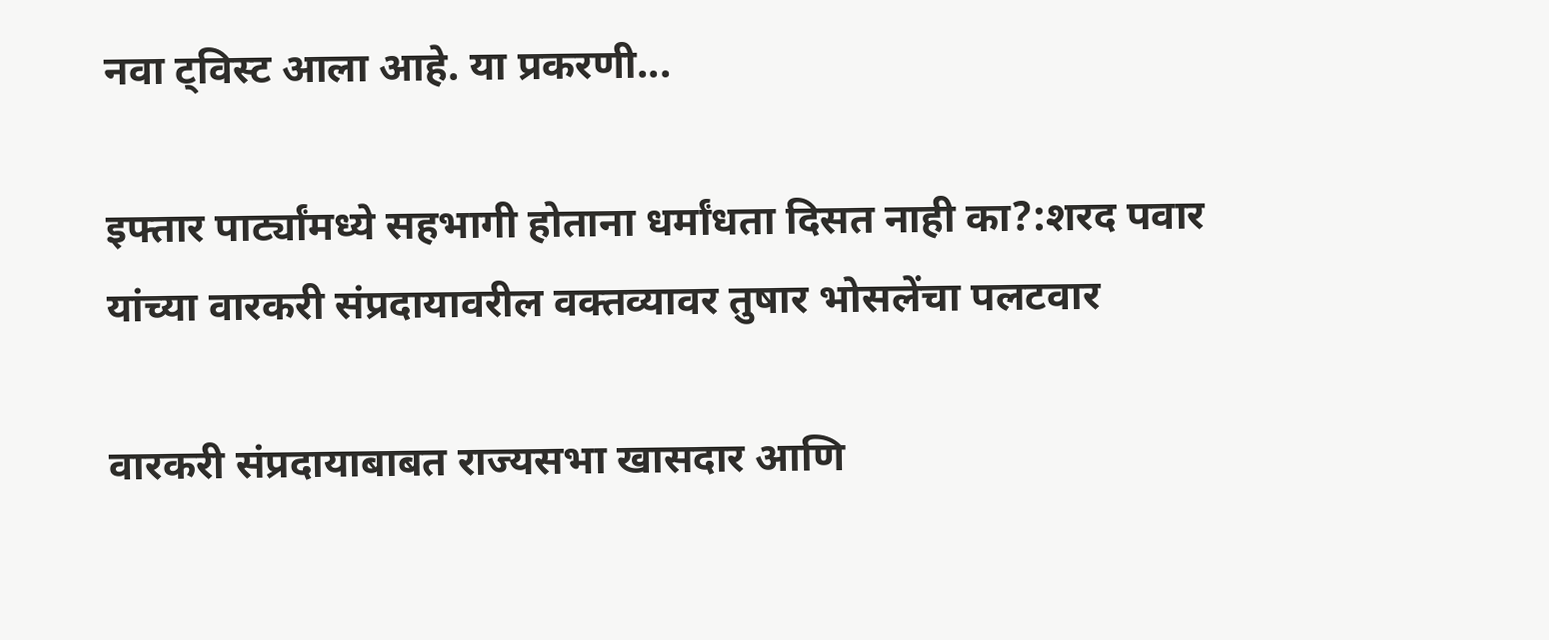नवा ट्विस्ट आला आहे. या प्रकरणी...

इफ्तार पार्ट्यांमध्ये सहभागी होताना धर्मांधता दिसत नाही का?:शरद पवार यांच्या वारकरी संप्रदायावरील वक्तव्यावर तुषार भोसलेंचा पलटवार

वारकरी संप्रदायाबाबत राज्यसभा खासदार आणि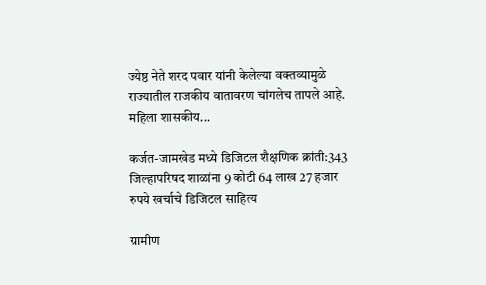ज्येष्ठ नेते शरद पवार यांनी केलेल्या वक्तव्यामुळे राज्यातील राजकीय वातावरण चांगलेच तापले आहे. महिला शासकीय...

कर्जत-जामखेड मध्ये डिजिटल शैक्षणिक क्रांती:343 जिल्हापरिषद शाळांना 9 कोटी 64 लाख 27 हजार रुपये खर्चाचे डिजिटल साहित्य

ग्रामीण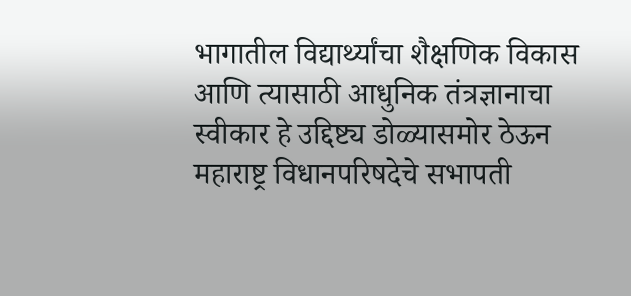भागातील विद्यार्थ्यांचा शैक्षणिक विकास आणि त्यासाठी आधुनिक तंत्रज्ञानाचा स्वीकार हे उद्दिष्ट्य डोळ्यासमोर ठेऊन महाराष्ट्र विधानपरिषदेचे सभापती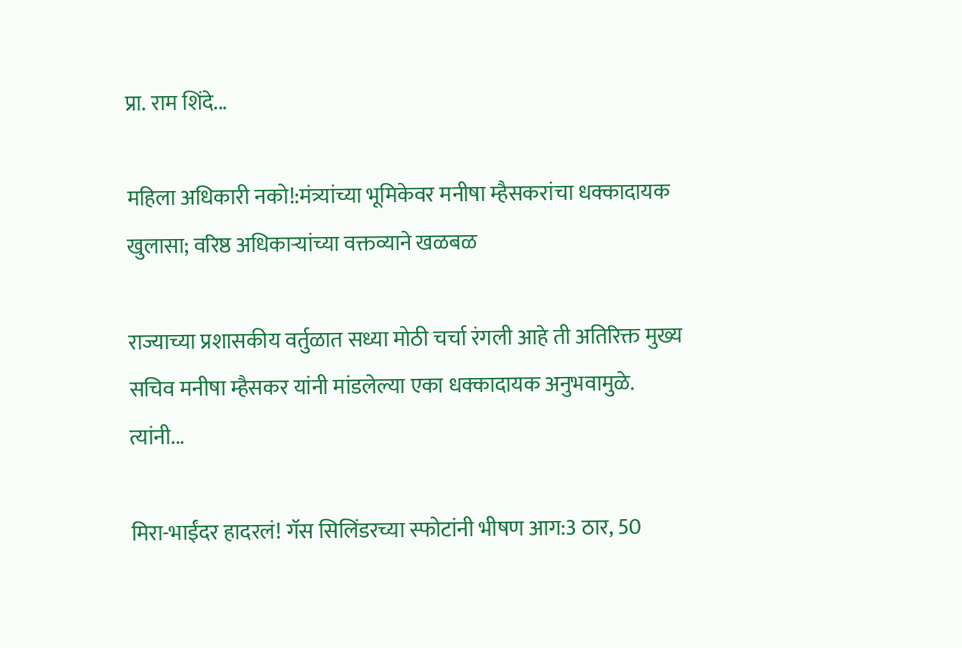प्रा. राम शिंदे...

महिला अधिकारी नको!:मंत्र्यांच्या भूमिकेवर मनीषा म्हैसकरांचा धक्कादायक खुलासा; वरिष्ठ अधिकाऱ्यांच्या वक्तव्याने खळबळ

राज्याच्या प्रशासकीय वर्तुळात सध्या मोठी चर्चा रंगली आहे ती अतिरिक्त मुख्य सचिव मनीषा म्हैसकर यांनी मांडलेल्या एका धक्कादायक अनुभवामुळे. त्यांनी...

मिरा-भाईंदर हादरलं! गॅस सिलिंडरच्या स्फोटांनी भीषण आग:3 ठार, 50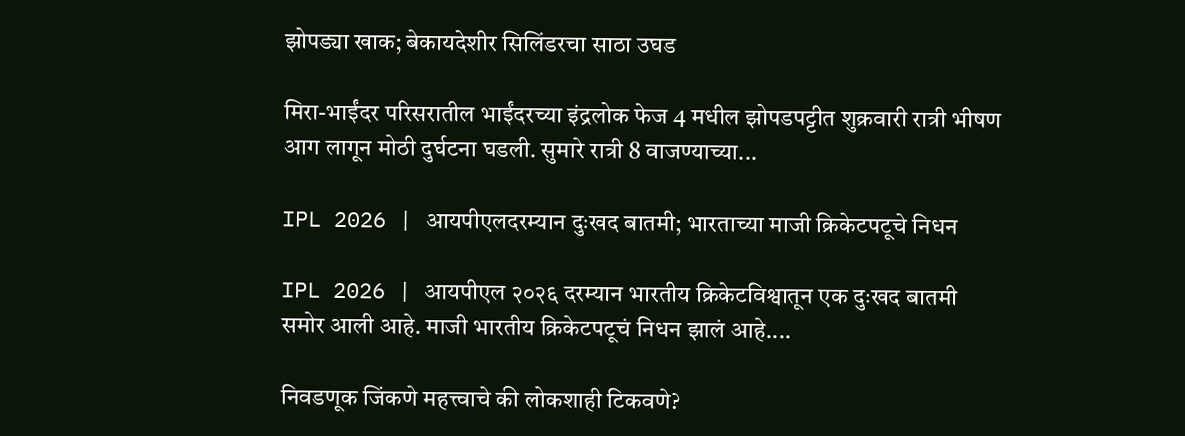झोपड्या खाक; बेकायदेशीर सिलिंडरचा साठा उघड

मिरा-भाईंदर परिसरातील भाईंदरच्या इंद्रलोक फेज 4 मधील झोपडपट्टीत शुक्रवारी रात्री भीषण आग लागून मोठी दुर्घटना घडली. सुमारे रात्री 8 वाजण्याच्या...

IPL 2026 | आयपीएलदरम्यान दुःखद बातमी; भारताच्या माजी क्रिकेटपटूचे निधन

IPL 2026 | आयपीएल २०२६ दरम्यान भारतीय क्रिकेटविश्वातून एक दुःखद बातमी समोर आली आहे. माजी भारतीय क्रिकेटपटूचं निधन झालं आहे....

निवडणूक जिंकणे महत्त्वाचे की लोकशाही टिकवणे?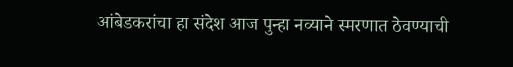आंबेडकरांचा हा संदेश आज पुन्हा नव्याने स्मरणात ठेवण्याची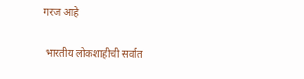गरज आहे

 भारतीय लोकशाहीची सर्वात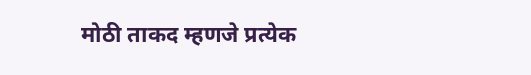मोठी ताकद म्हणजे प्रत्येक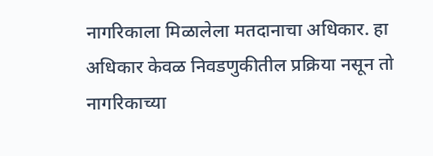नागरिकाला मिळालेला मतदानाचा अधिकार. हा अधिकार केवळ निवडणुकीतील प्रक्रिया नसून तो नागरिकाच्या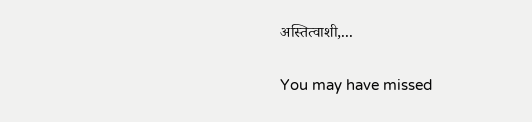अस्तित्वाशी,...

You may have missed